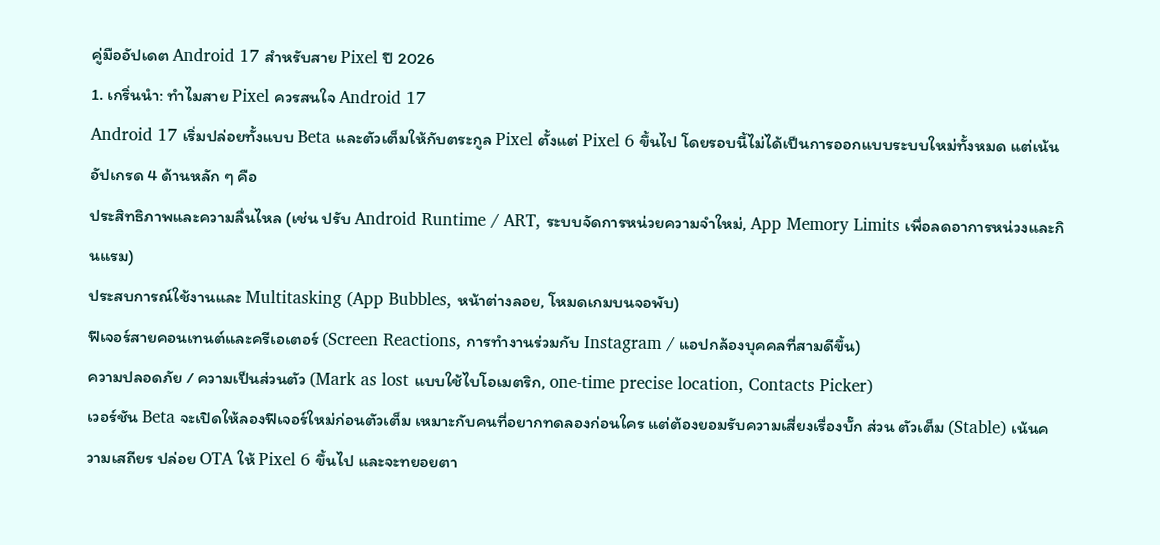คู่มืออัปเดต Android 17 สำหรับสาย Pixel ปี 2026
1. เกริ่นนำ: ทำไมสาย Pixel ควรสนใจ Android 17
Android 17 เริ่มปล่อยทั้งแบบ Beta และตัวเต็มให้กับตระกูล Pixel ตั้งแต่ Pixel 6 ขึ้นไป โดยรอบนี้ไม่ได้เป็นการออกแบบระบบใหม่ทั้งหมด แต่เน้นอัปเกรด 4 ด้านหลัก ๆ คือ
ประสิทธิภาพและความลื่นไหล (เช่น ปรับ Android Runtime / ART, ระบบจัดการหน่วยความจำใหม่, App Memory Limits เพื่อลดอาการหน่วงและกินแรม)
ประสบการณ์ใช้งานและ Multitasking (App Bubbles, หน้าต่างลอย, โหมดเกมบนจอพับ)
ฟีเจอร์สายคอนเทนต์และครีเอเตอร์ (Screen Reactions, การทำงานร่วมกับ Instagram / แอปกล้องบุคคลที่สามดีขึ้น)
ความปลอดภัย / ความเป็นส่วนตัว (Mark as lost แบบใช้ไบโอเมตริก, one-time precise location, Contacts Picker)
เวอร์ชัน Beta จะเปิดให้ลองฟีเจอร์ใหม่ก่อนตัวเต็ม เหมาะกับคนที่อยากทดลองก่อนใคร แต่ต้องยอมรับความเสี่ยงเรื่องบั๊ก ส่วน ตัวเต็ม (Stable) เน้นความเสถียร ปล่อย OTA ให้ Pixel 6 ขึ้นไป และจะทยอยตา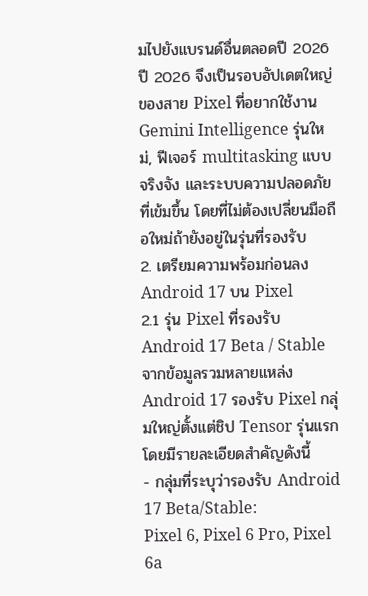มไปยังแบรนด์อื่นตลอดปี 2026
ปี 2026 จึงเป็นรอบอัปเดตใหญ่ของสาย Pixel ที่อยากใช้งาน Gemini Intelligence รุ่นใหม่, ฟีเจอร์ multitasking แบบจริงจัง และระบบความปลอดภัยที่เข้มขึ้น โดยที่ไม่ต้องเปลี่ยนมือถือใหม่ถ้ายังอยู่ในรุ่นที่รองรับ
2. เตรียมความพร้อมก่อนลง Android 17 บน Pixel
2.1 รุ่น Pixel ที่รองรับ Android 17 Beta / Stable
จากข้อมูลรวมหลายแหล่ง Android 17 รองรับ Pixel กลุ่มใหญ่ตั้งแต่ชิป Tensor รุ่นแรก โดยมีรายละเอียดสำคัญดังนี้
- กลุ่มที่ระบุว่ารองรับ Android 17 Beta/Stable:
Pixel 6, Pixel 6 Pro, Pixel 6a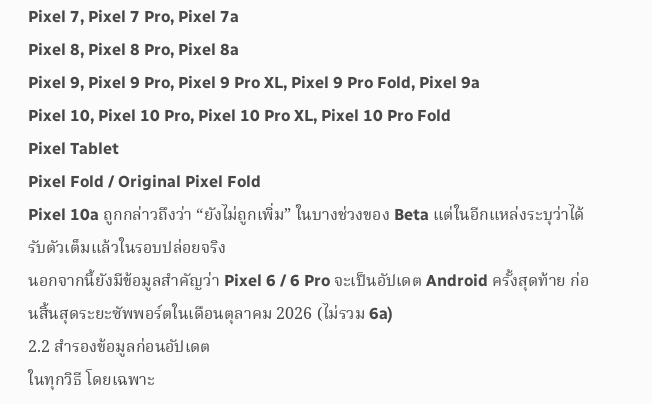Pixel 7, Pixel 7 Pro, Pixel 7a
Pixel 8, Pixel 8 Pro, Pixel 8a
Pixel 9, Pixel 9 Pro, Pixel 9 Pro XL, Pixel 9 Pro Fold, Pixel 9a
Pixel 10, Pixel 10 Pro, Pixel 10 Pro XL, Pixel 10 Pro Fold
Pixel Tablet
Pixel Fold / Original Pixel Fold
Pixel 10a ถูกกล่าวถึงว่า “ยังไม่ถูกเพิ่ม” ในบางช่วงของ Beta แต่ในอีกแหล่งระบุว่าได้รับตัวเต็มแล้วในรอบปล่อยจริง
นอกจากนี้ยังมีข้อมูลสำคัญว่า Pixel 6 / 6 Pro จะเป็นอัปเดต Android ครั้งสุดท้าย ก่อนสิ้นสุดระยะซัพพอร์ตในเดือนตุลาคม 2026 (ไม่รวม 6a)
2.2 สำรองข้อมูลก่อนอัปเดต
ในทุกวิธี โดยเฉพาะ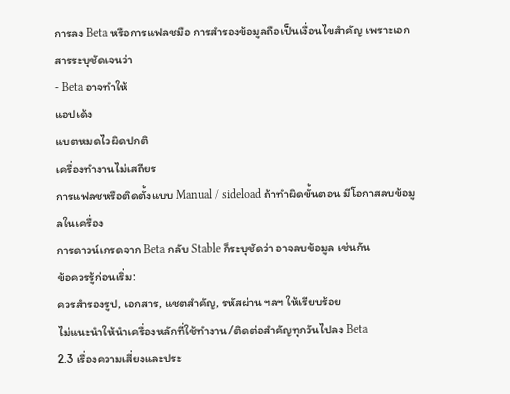การลง Beta หรือการแฟลชมือ การสำรองข้อมูลถือเป็นเงื่อนไขสำคัญ เพราะเอกสารระบุชัดเจนว่า
- Beta อาจทำให้
แอปเด้ง
แบตหมดไวผิดปกติ
เครื่องทำงานไม่เสถียร
การแฟลชหรือติดตั้งแบบ Manual / sideload ถ้าทำผิดขั้นตอน มีโอกาสลบข้อมูลในเครื่อง
การดาวน์เกรดจาก Beta กลับ Stable ก็ระบุชัดว่า อาจลบข้อมูล เช่นกัน
ข้อควรรู้ก่อนเริ่ม:
ควรสำรองรูป, เอกสาร, แชตสำคัญ, รหัสผ่าน ฯลฯ ให้เรียบร้อย
ไม่แนะนำให้นำเครื่องหลักที่ใช้ทำงาน/ติดต่อสำคัญทุกวันไปลง Beta
2.3 เรื่องความเสี่ยงและประ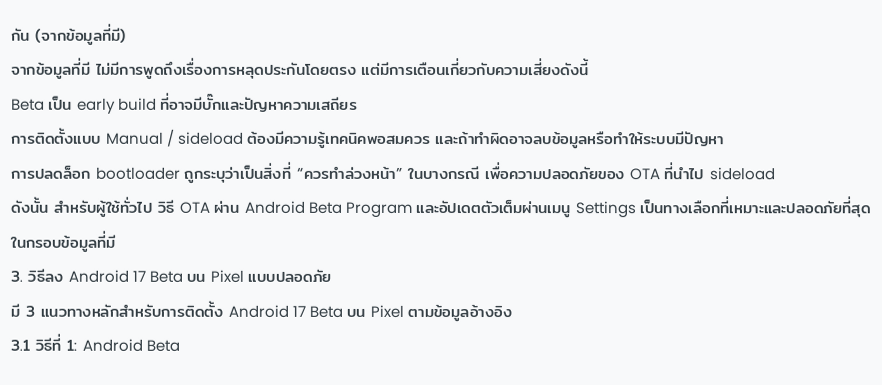กัน (จากข้อมูลที่มี)
จากข้อมูลที่มี ไม่มีการพูดถึงเรื่องการหลุดประกันโดยตรง แต่มีการเตือนเกี่ยวกับความเสี่ยงดังนี้
Beta เป็น early build ที่อาจมีบั๊กและปัญหาความเสถียร
การติดตั้งแบบ Manual / sideload ต้องมีความรู้เทคนิคพอสมควร และถ้าทำผิดอาจลบข้อมูลหรือทำให้ระบบมีปัญหา
การปลดล็อก bootloader ถูกระบุว่าเป็นสิ่งที่ “ควรทำล่วงหน้า” ในบางกรณี เพื่อความปลอดภัยของ OTA ที่นำไป sideload
ดังนั้น สำหรับผู้ใช้ทั่วไป วิธี OTA ผ่าน Android Beta Program และอัปเดตตัวเต็มผ่านเมนู Settings เป็นทางเลือกที่เหมาะและปลอดภัยที่สุดในกรอบข้อมูลที่มี
3. วิธีลง Android 17 Beta บน Pixel แบบปลอดภัย
มี 3 แนวทางหลักสำหรับการติดตั้ง Android 17 Beta บน Pixel ตามข้อมูลอ้างอิง
3.1 วิธีที่ 1: Android Beta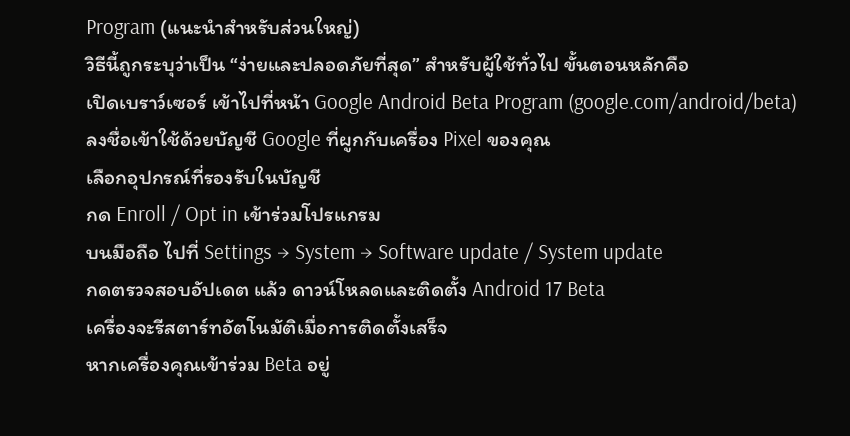Program (แนะนำสำหรับส่วนใหญ่)
วิธีนี้ถูกระบุว่าเป็น “ง่ายและปลอดภัยที่สุด” สำหรับผู้ใช้ทั่วไป ขั้นตอนหลักคือ
เปิดเบราว์เซอร์ เข้าไปที่หน้า Google Android Beta Program (google.com/android/beta)
ลงชื่อเข้าใช้ด้วยบัญชี Google ที่ผูกกับเครื่อง Pixel ของคุณ
เลือกอุปกรณ์ที่รองรับในบัญชี
กด Enroll / Opt in เข้าร่วมโปรแกรม
บนมือถือ ไปที่ Settings → System → Software update / System update
กดตรวจสอบอัปเดต แล้ว ดาวน์โหลดและติดตั้ง Android 17 Beta
เครื่องจะรีสตาร์ทอัตโนมัติเมื่อการติดตั้งเสร็จ
หากเครื่องคุณเข้าร่วม Beta อยู่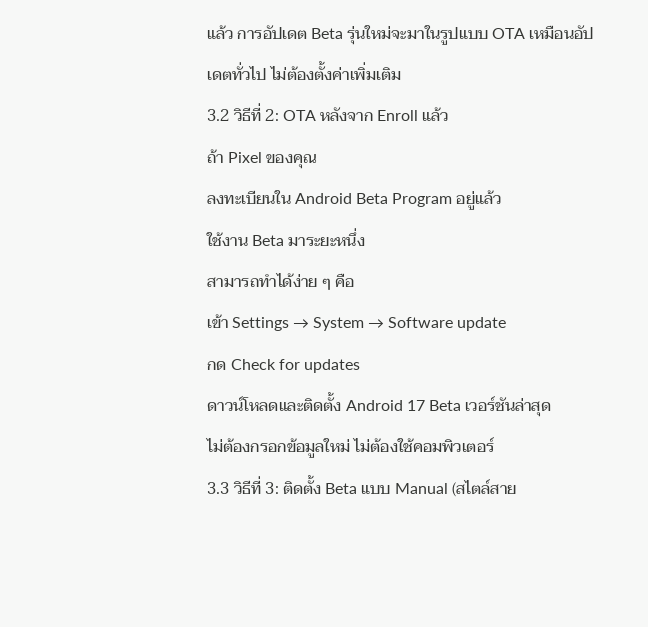แล้ว การอัปเดต Beta รุ่นใหม่จะมาในรูปแบบ OTA เหมือนอัปเดตทั่วไป ไม่ต้องตั้งค่าเพิ่มเติม
3.2 วิธีที่ 2: OTA หลังจาก Enroll แล้ว
ถ้า Pixel ของคุณ
ลงทะเบียนใน Android Beta Program อยู่แล้ว
ใช้งาน Beta มาระยะหนึ่ง
สามารถทำได้ง่าย ๆ คือ
เข้า Settings → System → Software update
กด Check for updates
ดาวน์โหลดและติดตั้ง Android 17 Beta เวอร์ชันล่าสุด
ไม่ต้องกรอกข้อมูลใหม่ ไม่ต้องใช้คอมพิวเตอร์
3.3 วิธีที่ 3: ติดตั้ง Beta แบบ Manual (สไตล์สาย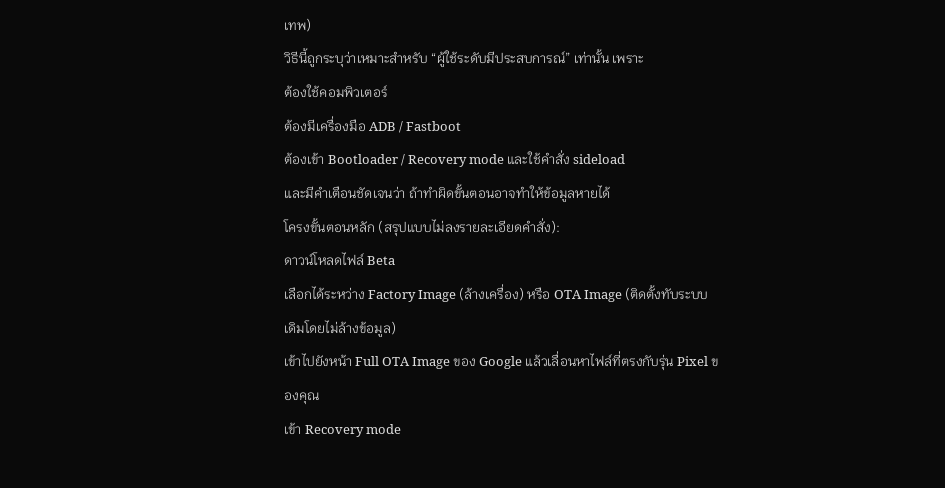เทพ)
วิธีนี้ถูกระบุว่าเหมาะสำหรับ “ผู้ใช้ระดับมีประสบการณ์” เท่านั้น เพราะ
ต้องใช้คอมพิวเตอร์
ต้องมีเครื่องมือ ADB / Fastboot
ต้องเข้า Bootloader / Recovery mode และใช้คำสั่ง sideload
และมีคำเตือนชัดเจนว่า ถ้าทำผิดขั้นตอนอาจทำให้ข้อมูลหายได้
โครงขั้นตอนหลัก (สรุปแบบไม่ลงรายละเอียดคำสั่ง):
ดาวน์โหลดไฟล์ Beta
เลือกได้ระหว่าง Factory Image (ล้างเครื่อง) หรือ OTA Image (ติดตั้งทับระบบเดิมโดยไม่ล้างข้อมูล)
เข้าไปยังหน้า Full OTA Image ของ Google แล้วเลื่อนหาไฟล์ที่ตรงกับรุ่น Pixel ของคุณ
เข้า Recovery mode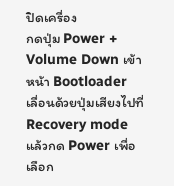ปิดเครื่อง
กดปุ่ม Power + Volume Down เข้าหน้า Bootloader
เลื่อนด้วยปุ่มเสียงไปที่ Recovery mode แล้วกด Power เพื่อเลือก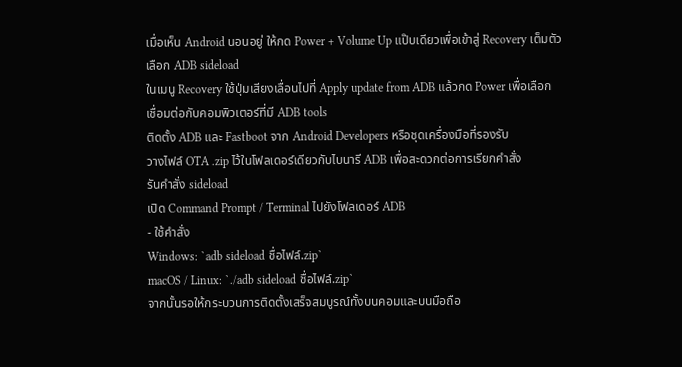เมื่อเห็น Android นอนอยู่ ให้กด Power + Volume Up แป๊บเดียวเพื่อเข้าสู่ Recovery เต็มตัว
เลือก ADB sideload
ในเมนู Recovery ใช้ปุ่มเสียงเลื่อนไปที่ Apply update from ADB แล้วกด Power เพื่อเลือก
เชื่อมต่อกับคอมพิวเตอร์ที่มี ADB tools
ติดตั้ง ADB และ Fastboot จาก Android Developers หรือชุดเครื่องมือที่รองรับ
วางไฟล์ OTA .zip ไว้ในโฟลเดอร์เดียวกับไบนารี ADB เพื่อสะดวกต่อการเรียกคำสั่ง
รันคำสั่ง sideload
เปิด Command Prompt / Terminal ไปยังโฟลเดอร์ ADB
- ใช้คำสั่ง
Windows: `adb sideload ชื่อไฟล์.zip`
macOS / Linux: `./adb sideload ชื่อไฟล์.zip`
จากนั้นรอให้กระบวนการติดตั้งเสร็จสมบูรณ์ทั้งบนคอมและบนมือถือ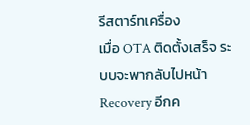รีสตาร์ทเครื่อง
เมื่อ OTA ติดตั้งเสร็จ ระบบจะพากลับไปหน้า Recovery อีกค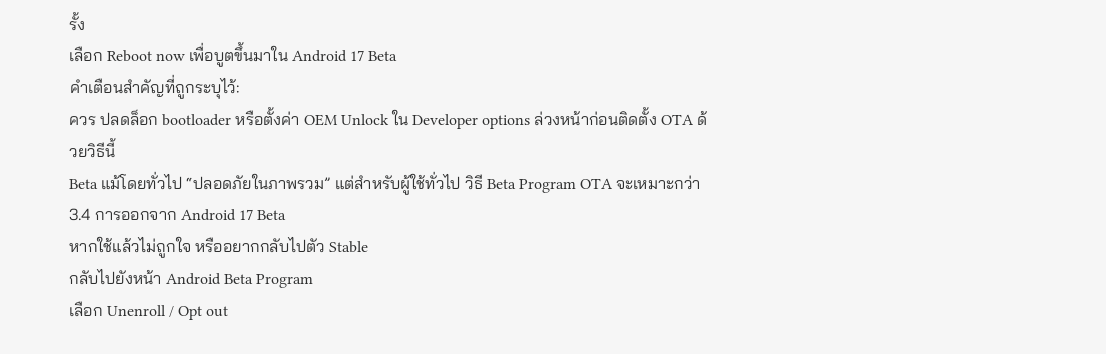รั้ง
เลือก Reboot now เพื่อบูตขึ้นมาใน Android 17 Beta
คำเตือนสำคัญที่ถูกระบุไว้:
ควร ปลดล็อก bootloader หรือตั้งค่า OEM Unlock ใน Developer options ล่วงหน้าก่อนติดตั้ง OTA ด้วยวิธีนี้
Beta แม้โดยทั่วไป “ปลอดภัยในภาพรวม” แต่สำหรับผู้ใช้ทั่วไป วิธี Beta Program OTA จะเหมาะกว่า
3.4 การออกจาก Android 17 Beta
หากใช้แล้วไม่ถูกใจ หรืออยากกลับไปตัว Stable
กลับไปยังหน้า Android Beta Program
เลือก Unenroll / Opt out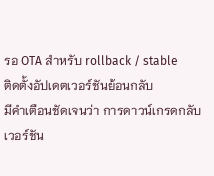รอ OTA สำหรับ rollback / stable
ติดตั้งอัปเดตเวอร์ชันย้อนกลับ
มีคำเตือนชัดเจนว่า การดาวน์เกรดกลับเวอร์ชัน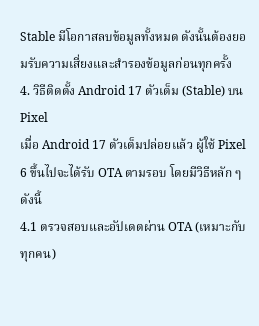Stable มีโอกาสลบข้อมูลทั้งหมด ดังนั้นต้องยอมรับความเสี่ยงและสำรองข้อมูลก่อนทุกครั้ง
4. วิธีติดตั้ง Android 17 ตัวเต็ม (Stable) บน Pixel
เมื่อ Android 17 ตัวเต็มปล่อยแล้ว ผู้ใช้ Pixel 6 ขึ้นไปจะได้รับ OTA ตามรอบ โดยมีวิธีหลัก ๆ ดังนี้
4.1 ตรวจสอบและอัปเดตผ่าน OTA (เหมาะกับทุกคน)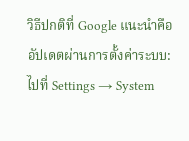วิธีปกติที่ Google แนะนำคืออัปเดตผ่านการตั้งค่าระบบ:
ไปที่ Settings → System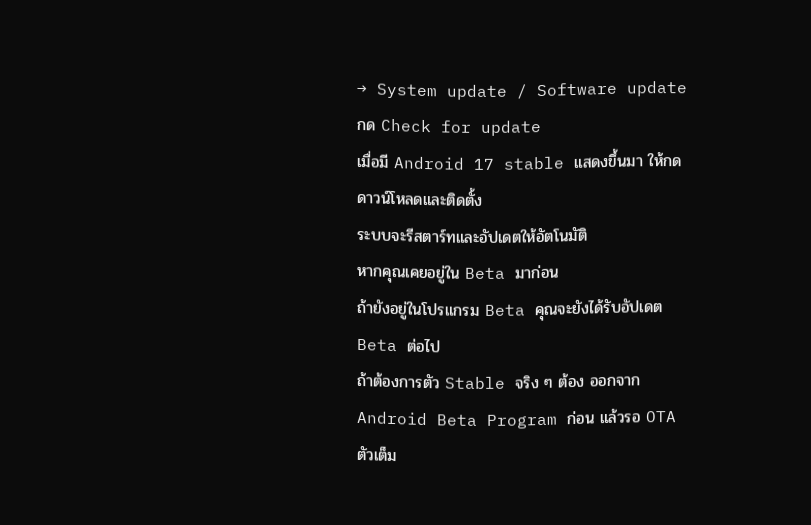→ System update / Software update
กด Check for update
เมื่อมี Android 17 stable แสดงขึ้นมา ให้กดดาวน์โหลดและติดตั้ง
ระบบจะรีสตาร์ทและอัปเดตให้อัตโนมัติ
หากคุณเคยอยู่ใน Beta มาก่อน
ถ้ายังอยู่ในโปรแกรม Beta คุณจะยังได้รับอัปเดต Beta ต่อไป
ถ้าต้องการตัว Stable จริง ๆ ต้อง ออกจาก Android Beta Program ก่อน แล้วรอ OTA ตัวเต็ม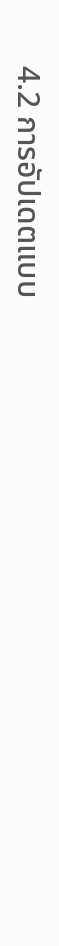4.2 การอัปเดตแบบ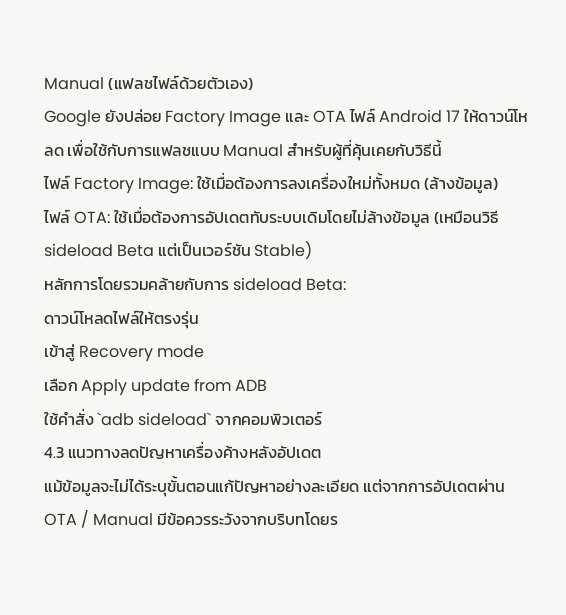Manual (แฟลชไฟล์ด้วยตัวเอง)
Google ยังปล่อย Factory Image และ OTA ไฟล์ Android 17 ให้ดาวน์โหลด เพื่อใช้กับการแฟลชแบบ Manual สำหรับผู้ที่คุ้นเคยกับวิธีนี้
ไฟล์ Factory Image: ใช้เมื่อต้องการลงเครื่องใหม่ทั้งหมด (ล้างข้อมูล)
ไฟล์ OTA: ใช้เมื่อต้องการอัปเดตทับระบบเดิมโดยไม่ล้างข้อมูล (เหมือนวิธี sideload Beta แต่เป็นเวอร์ชัน Stable)
หลักการโดยรวมคล้ายกับการ sideload Beta:
ดาวน์โหลดไฟล์ให้ตรงรุ่น
เข้าสู่ Recovery mode
เลือก Apply update from ADB
ใช้คำสั่ง `adb sideload` จากคอมพิวเตอร์
4.3 แนวทางลดปัญหาเครื่องค้างหลังอัปเดต
แม้ข้อมูลจะไม่ได้ระบุขั้นตอนแก้ปัญหาอย่างละเอียด แต่จากการอัปเดตผ่าน OTA / Manual มีข้อควรระวังจากบริบทโดยร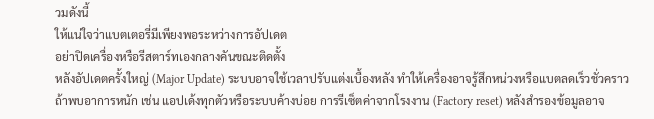วมดังนี้
ให้แน่ใจว่าแบตเตอรี่มีเพียงพอระหว่างการอัปเดต
อย่าปิดเครื่องหรือรีสตาร์ทเองกลางคันขณะติดตั้ง
หลังอัปเดตครั้งใหญ่ (Major Update) ระบบอาจใช้เวลาปรับแต่งเบื้องหลัง ทำให้เครื่องอาจรู้สึกหน่วงหรือแบตลดเร็วชั่วคราว
ถ้าพบอาการหนัก เช่น แอปเด้งทุกตัวหรือระบบค้างบ่อย การรีเซ็ตค่าจากโรงงาน (Factory reset) หลังสำรองข้อมูลอาจ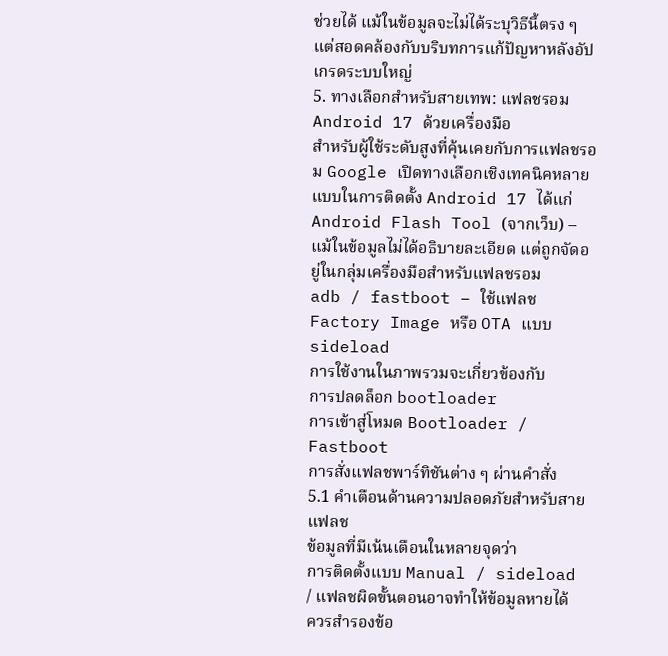ช่วยได้ แม้ในข้อมูลจะไม่ได้ระบุวิธีนี้ตรง ๆ แต่สอดคล้องกับบริบทการแก้ปัญหาหลังอัปเกรดระบบใหญ่
5. ทางเลือกสำหรับสายเทพ: แฟลชรอม Android 17 ด้วยเครื่องมือ
สำหรับผู้ใช้ระดับสูงที่คุ้นเคยกับการแฟลชรอม Google เปิดทางเลือกเชิงเทคนิคหลายแบบในการติดตั้ง Android 17 ได้แก่
Android Flash Tool (จากเว็บ) – แม้ในข้อมูลไม่ได้อธิบายละเอียด แต่ถูกจัดอยู่ในกลุ่มเครื่องมือสำหรับแฟลชรอม
adb / fastboot – ใช้แฟลช Factory Image หรือ OTA แบบ sideload
การใช้งานในภาพรวมจะเกี่ยวข้องกับ
การปลดล็อก bootloader
การเข้าสู่โหมด Bootloader / Fastboot
การสั่งแฟลชพาร์ทิชันต่าง ๆ ผ่านคำสั่ง
5.1 คำเตือนด้านความปลอดภัยสำหรับสายแฟลช
ข้อมูลที่มีเน้นเตือนในหลายจุดว่า
การติดตั้งแบบ Manual / sideload / แฟลชผิดขั้นตอนอาจทำให้ข้อมูลหายได้
ควรสำรองข้อ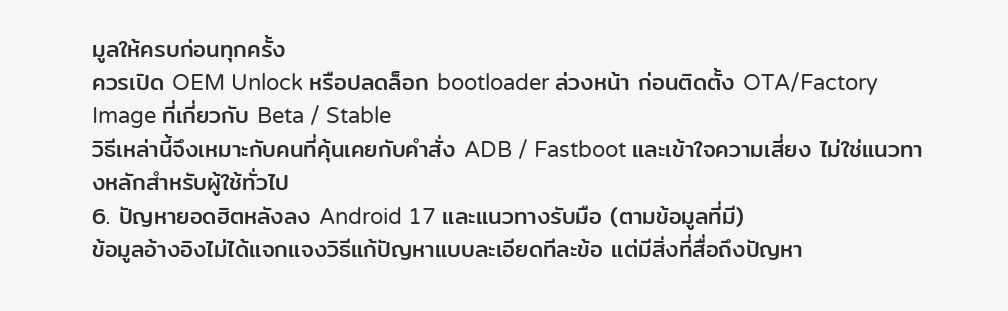มูลให้ครบก่อนทุกครั้ง
ควรเปิด OEM Unlock หรือปลดล็อก bootloader ล่วงหน้า ก่อนติดตั้ง OTA/Factory Image ที่เกี่ยวกับ Beta / Stable
วิธีเหล่านี้จึงเหมาะกับคนที่คุ้นเคยกับคำสั่ง ADB / Fastboot และเข้าใจความเสี่ยง ไม่ใช่แนวทางหลักสำหรับผู้ใช้ทั่วไป
6. ปัญหายอดฮิตหลังลง Android 17 และแนวทางรับมือ (ตามข้อมูลที่มี)
ข้อมูลอ้างอิงไม่ได้แจกแจงวิธีแก้ปัญหาแบบละเอียดทีละข้อ แต่มีสิ่งที่สื่อถึงปัญหา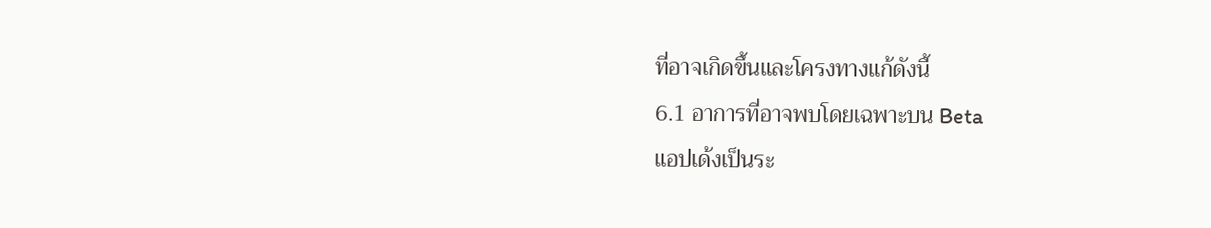ที่อาจเกิดขึ้นและโครงทางแก้ดังนี้
6.1 อาการที่อาจพบโดยเฉพาะบน Beta
แอปเด้งเป็นระ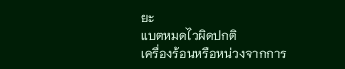ยะ
แบตหมดไวผิดปกติ
เครื่องร้อนหรือหน่วงจากการ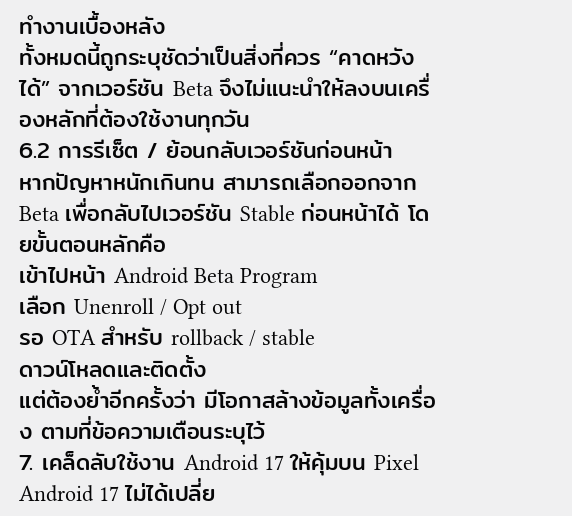ทำงานเบื้องหลัง
ทั้งหมดนี้ถูกระบุชัดว่าเป็นสิ่งที่ควร “คาดหวังได้” จากเวอร์ชัน Beta จึงไม่แนะนำให้ลงบนเครื่องหลักที่ต้องใช้งานทุกวัน
6.2 การรีเซ็ต / ย้อนกลับเวอร์ชันก่อนหน้า
หากปัญหาหนักเกินทน สามารถเลือกออกจาก Beta เพื่อกลับไปเวอร์ชัน Stable ก่อนหน้าได้ โดยขั้นตอนหลักคือ
เข้าไปหน้า Android Beta Program
เลือก Unenroll / Opt out
รอ OTA สำหรับ rollback / stable
ดาวน์โหลดและติดตั้ง
แต่ต้องย้ำอีกครั้งว่า มีโอกาสล้างข้อมูลทั้งเครื่อง ตามที่ข้อความเตือนระบุไว้
7. เคล็ดลับใช้งาน Android 17 ให้คุ้มบน Pixel
Android 17 ไม่ได้เปลี่ย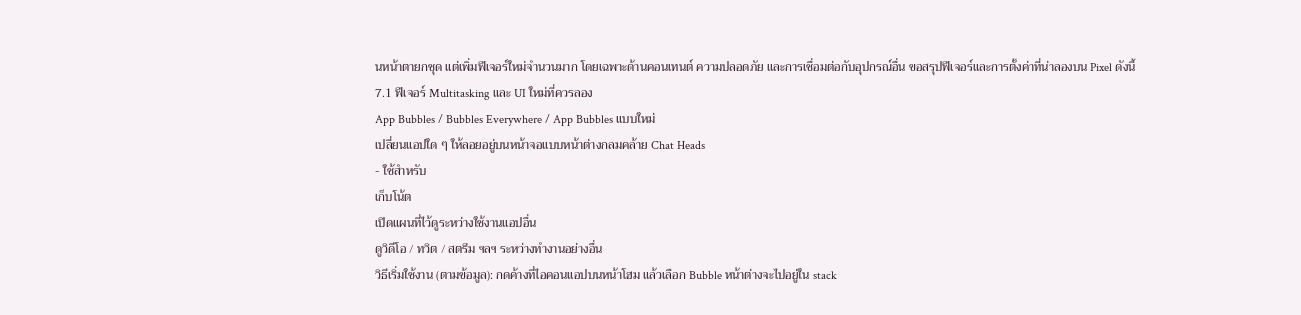นหน้าตายกชุด แต่เพิ่มฟีเจอร์ใหม่จำนวนมาก โดยเฉพาะด้านคอนเทนต์ ความปลอดภัย และการเชื่อมต่อกับอุปกรณ์อื่น ขอสรุปฟีเจอร์และการตั้งค่าที่น่าลองบน Pixel ดังนี้
7.1 ฟีเจอร์ Multitasking และ UI ใหม่ที่ควรลอง
App Bubbles / Bubbles Everywhere / App Bubbles แบบใหม่
เปลี่ยนแอปใด ๆ ให้ลอยอยู่บนหน้าจอแบบหน้าต่างกลมคล้าย Chat Heads
- ใช้สำหรับ
เก็บโน้ต
เปิดแผนที่ไว้ดูระหว่างใช้งานแอปอื่น
ดูวิดีโอ / ทวิต / สตรีม ฯลฯ ระหว่างทำงานอย่างอื่น
วิธีเริ่มใช้งาน (ตามข้อมูล): กดค้างที่ไอคอนแอปบนหน้าโฮม แล้วเลือก Bubble หน้าต่างจะไปอยู่ใน stack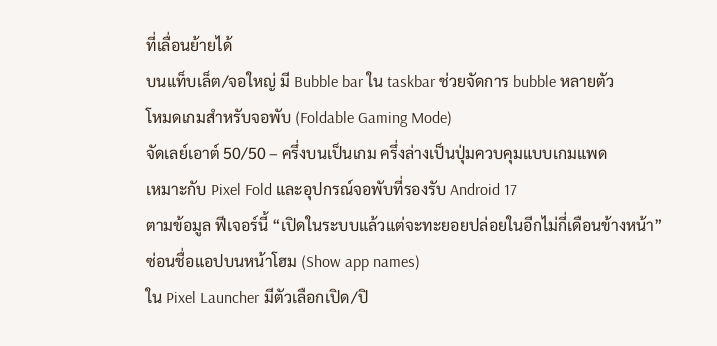ที่เลื่อนย้ายได้
บนแท็บเล็ต/จอใหญ่ มี Bubble bar ใน taskbar ช่วยจัดการ bubble หลายตัว
โหมดเกมสำหรับจอพับ (Foldable Gaming Mode)
จัดเลย์เอาต์ 50/50 – ครึ่งบนเป็นเกม ครึ่งล่างเป็นปุ่มควบคุมแบบเกมแพด
เหมาะกับ Pixel Fold และอุปกรณ์จอพับที่รองรับ Android 17
ตามข้อมูล ฟีเจอร์นี้ “เปิดในระบบแล้วแต่จะทะยอยปล่อยในอีกไม่กี่เดือนข้างหน้า”
ซ่อนชื่อแอปบนหน้าโฮม (Show app names)
ใน Pixel Launcher มีตัวเลือกเปิด/ปิ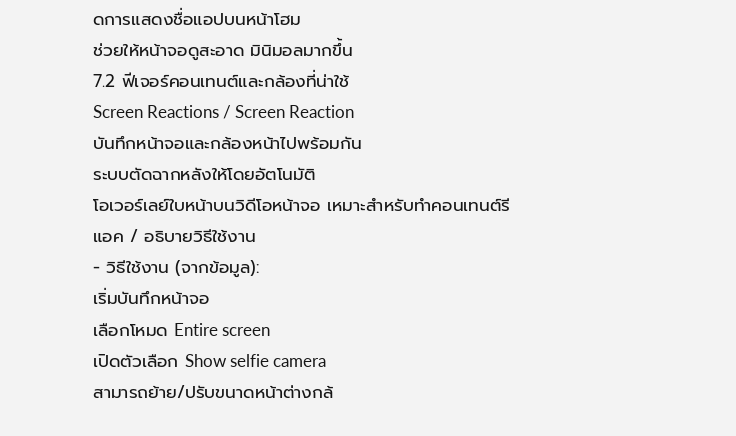ดการแสดงชื่อแอปบนหน้าโฮม
ช่วยให้หน้าจอดูสะอาด มินิมอลมากขึ้น
7.2 ฟีเจอร์คอนเทนต์และกล้องที่น่าใช้
Screen Reactions / Screen Reaction
บันทึกหน้าจอและกล้องหน้าไปพร้อมกัน
ระบบตัดฉากหลังให้โดยอัตโนมัติ
โอเวอร์เลย์ใบหน้าบนวิดีโอหน้าจอ เหมาะสำหรับทำคอนเทนต์รีแอค / อธิบายวิธีใช้งาน
- วิธีใช้งาน (จากข้อมูล):
เริ่มบันทึกหน้าจอ
เลือกโหมด Entire screen
เปิดตัวเลือก Show selfie camera
สามารถย้าย/ปรับขนาดหน้าต่างกล้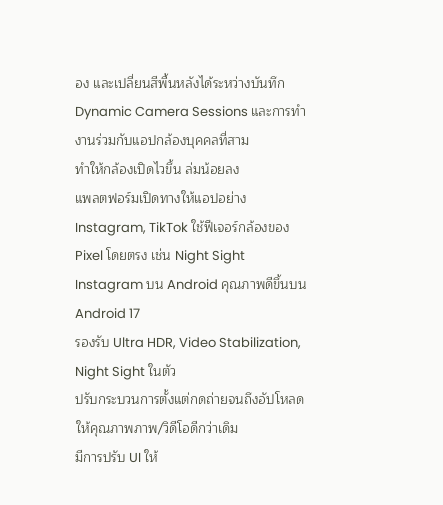อง และเปลี่ยนสีพื้นหลังได้ระหว่างบันทึก
Dynamic Camera Sessions และการทำงานร่วมกับแอปกล้องบุคคลที่สาม
ทำให้กล้องเปิดไวขึ้น ล่มน้อยลง
แพลตฟอร์มเปิดทางให้แอปอย่าง Instagram, TikTok ใช้ฟีเจอร์กล้องของ Pixel โดยตรง เช่น Night Sight
Instagram บน Android คุณภาพดีขึ้นบน Android 17
รองรับ Ultra HDR, Video Stabilization, Night Sight ในตัว
ปรับกระบวนการตั้งแต่กดถ่ายจนถึงอัปโหลดให้คุณภาพภาพ/วิดีโอดีกว่าเดิม
มีการปรับ UI ให้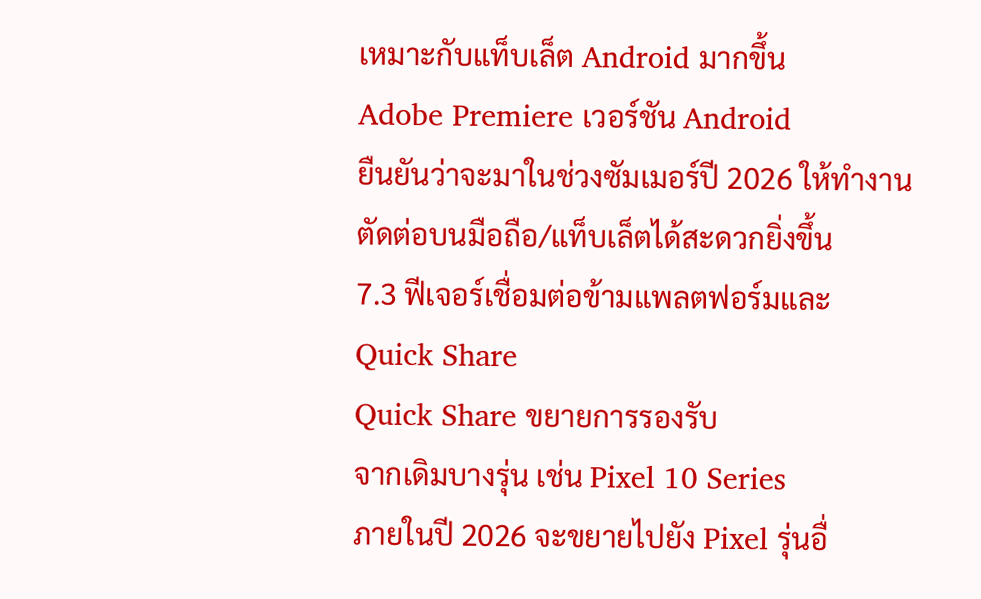เหมาะกับแท็บเล็ต Android มากขึ้น
Adobe Premiere เวอร์ชัน Android
ยืนยันว่าจะมาในช่วงซัมเมอร์ปี 2026 ให้ทำงานตัดต่อบนมือถือ/แท็บเล็ตได้สะดวกยิ่งขึ้น
7.3 ฟีเจอร์เชื่อมต่อข้ามแพลตฟอร์มและ Quick Share
Quick Share ขยายการรองรับ
จากเดิมบางรุ่น เช่น Pixel 10 Series
ภายในปี 2026 จะขยายไปยัง Pixel รุ่นอื่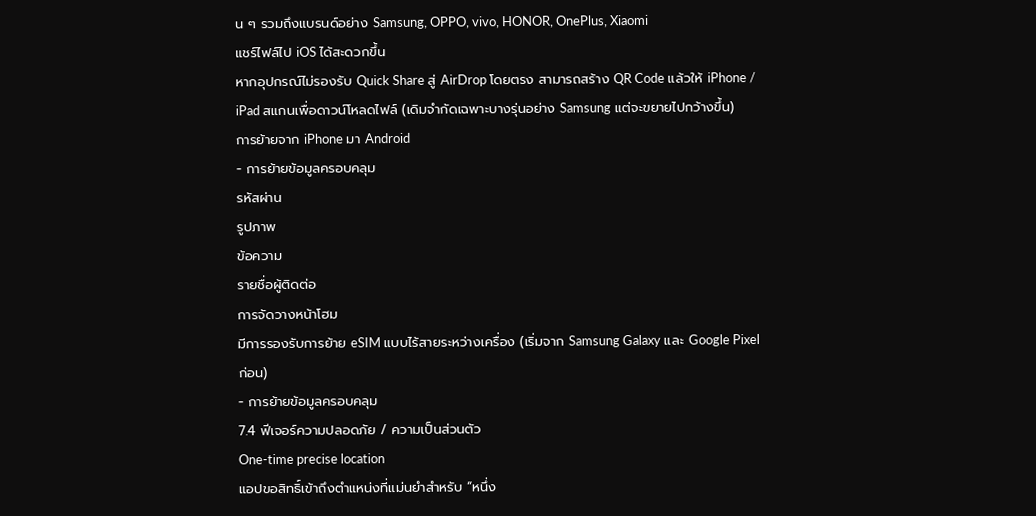น ๆ รวมถึงแบรนด์อย่าง Samsung, OPPO, vivo, HONOR, OnePlus, Xiaomi
แชร์ไฟล์ไป iOS ได้สะดวกขึ้น
หากอุปกรณ์ไม่รองรับ Quick Share สู่ AirDrop โดยตรง สามารถสร้าง QR Code แล้วให้ iPhone / iPad สแกนเพื่อดาวน์โหลดไฟล์ (เดิมจำกัดเฉพาะบางรุ่นอย่าง Samsung แต่จะขยายไปกว้างขึ้น)
การย้ายจาก iPhone มา Android
- การย้ายข้อมูลครอบคลุม
รหัสผ่าน
รูปภาพ
ข้อความ
รายชื่อผู้ติดต่อ
การจัดวางหน้าโฮม
มีการรองรับการย้าย eSIM แบบไร้สายระหว่างเครื่อง (เริ่มจาก Samsung Galaxy และ Google Pixel ก่อน)
- การย้ายข้อมูลครอบคลุม
7.4 ฟีเจอร์ความปลอดภัย / ความเป็นส่วนตัว
One-time precise location
แอปขอสิทธิ์เข้าถึงตำแหน่งที่แม่นยำสำหรับ “หนึ่ง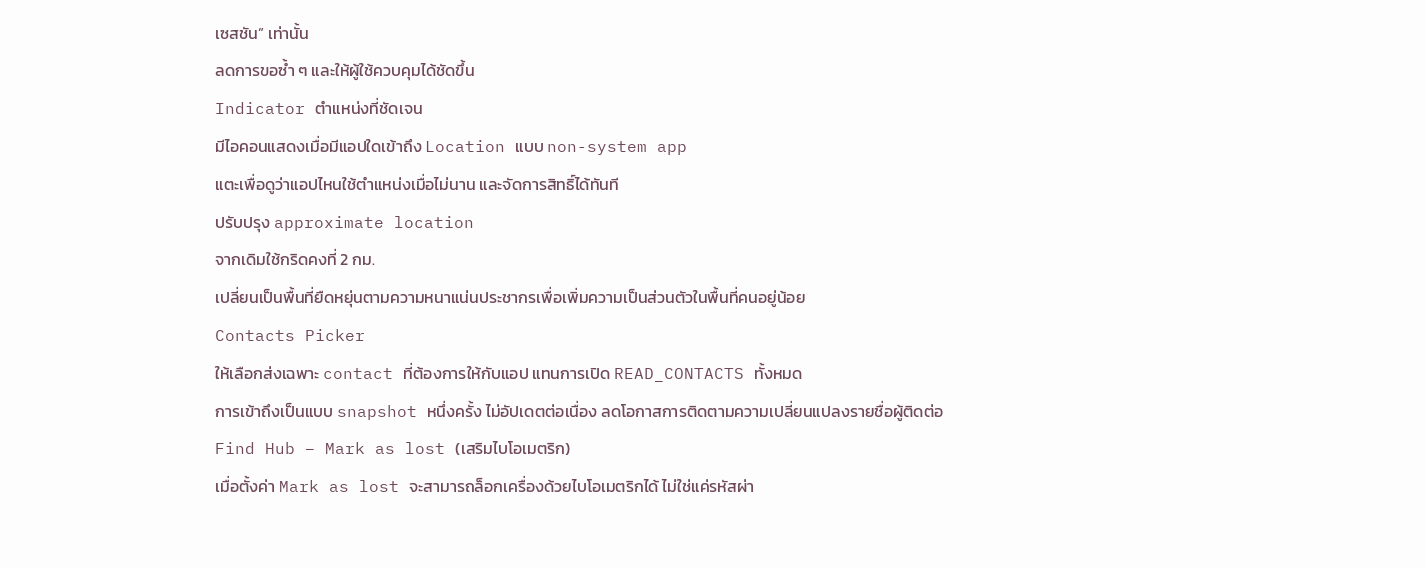เซสชัน” เท่านั้น
ลดการขอซ้ำ ๆ และให้ผู้ใช้ควบคุมได้ชัดขึ้น
Indicator ตำแหน่งที่ชัดเจน
มีไอคอนแสดงเมื่อมีแอปใดเข้าถึง Location แบบ non-system app
แตะเพื่อดูว่าแอปไหนใช้ตำแหน่งเมื่อไม่นาน และจัดการสิทธิ์ได้ทันที
ปรับปรุง approximate location
จากเดิมใช้กริดคงที่ 2 กม.
เปลี่ยนเป็นพื้นที่ยืดหยุ่นตามความหนาแน่นประชากรเพื่อเพิ่มความเป็นส่วนตัวในพื้นที่คนอยู่น้อย
Contacts Picker
ให้เลือกส่งเฉพาะ contact ที่ต้องการให้กับแอป แทนการเปิด READ_CONTACTS ทั้งหมด
การเข้าถึงเป็นแบบ snapshot หนึ่งครั้ง ไม่อัปเดตต่อเนื่อง ลดโอกาสการติดตามความเปลี่ยนแปลงรายชื่อผู้ติดต่อ
Find Hub – Mark as lost (เสริมไบโอเมตริก)
เมื่อตั้งค่า Mark as lost จะสามารถล็อกเครื่องด้วยไบโอเมตริกได้ ไม่ใช่แค่รหัสผ่า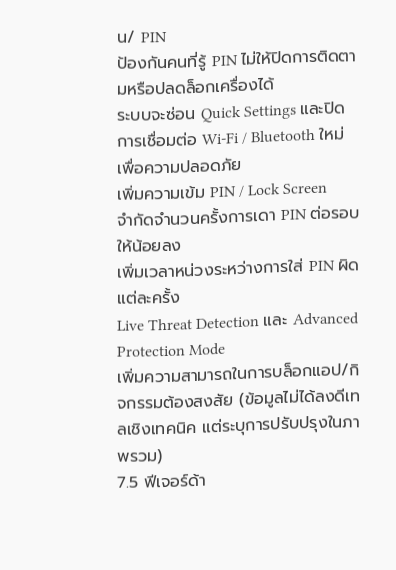น/ PIN
ป้องกันคนที่รู้ PIN ไม่ให้ปิดการติดตามหรือปลดล็อกเครื่องได้
ระบบจะซ่อน Quick Settings และปิดการเชื่อมต่อ Wi‑Fi / Bluetooth ใหม่เพื่อความปลอดภัย
เพิ่มความเข้ม PIN / Lock Screen
จำกัดจำนวนครั้งการเดา PIN ต่อรอบให้น้อยลง
เพิ่มเวลาหน่วงระหว่างการใส่ PIN ผิดแต่ละครั้ง
Live Threat Detection และ Advanced Protection Mode
เพิ่มความสามารถในการบล็อกแอป/กิจกรรมต้องสงสัย (ข้อมูลไม่ได้ลงดีเทลเชิงเทคนิค แต่ระบุการปรับปรุงในภาพรวม)
7.5 ฟีเจอร์ด้า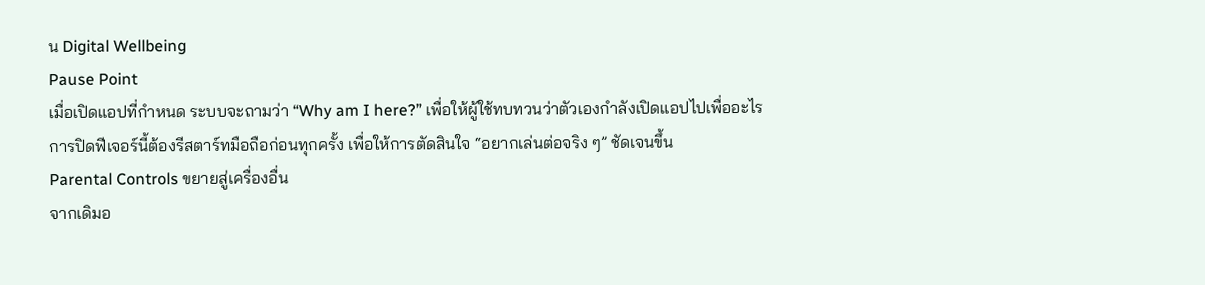น Digital Wellbeing
Pause Point
เมื่อเปิดแอปที่กำหนด ระบบจะถามว่า “Why am I here?” เพื่อให้ผู้ใช้ทบทวนว่าตัวเองกำลังเปิดแอปไปเพื่ออะไร
การปิดฟีเจอร์นี้ต้องรีสตาร์ทมือถือก่อนทุกครั้ง เพื่อให้การตัดสินใจ “อยากเล่นต่อจริง ๆ” ชัดเจนขึ้น
Parental Controls ขยายสู่เครื่องอื่น
จากเดิมอ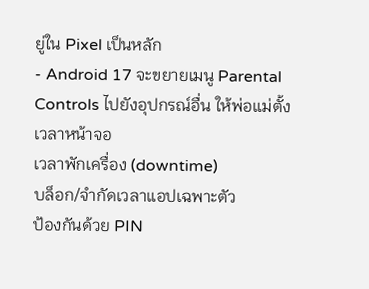ยู่ใน Pixel เป็นหลัก
- Android 17 จะขยายเมนู Parental Controls ไปยังอุปกรณ์อื่น ให้พ่อแม่ตั้ง
เวลาหน้าจอ
เวลาพักเครื่อง (downtime)
บล็อก/จำกัดเวลาแอปเฉพาะตัว
ป้องกันด้วย PIN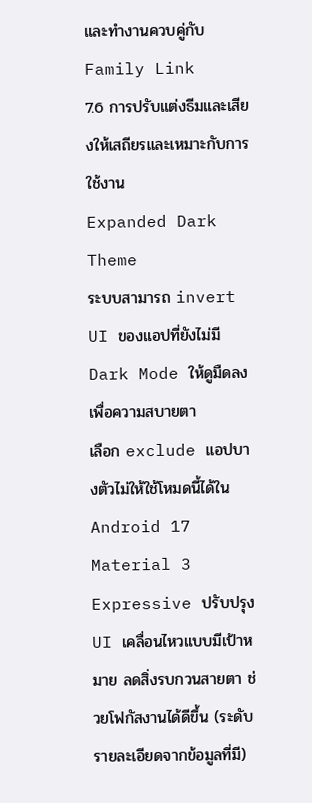และทำงานควบคู่กับ Family Link
7.6 การปรับแต่งธีมและเสียงให้เสถียรและเหมาะกับการใช้งาน
Expanded Dark Theme
ระบบสามารถ invert UI ของแอปที่ยังไม่มี Dark Mode ให้ดูมืดลงเพื่อความสบายตา
เลือก exclude แอปบางตัวไม่ให้ใช้โหมดนี้ได้ใน Android 17
Material 3 Expressive ปรับปรุง
UI เคลื่อนไหวแบบมีเป้าหมาย ลดสิ่งรบกวนสายตา ช่วยโฟกัสงานได้ดีขึ้น (ระดับรายละเอียดจากข้อมูลที่มี)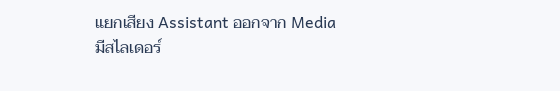แยกเสียง Assistant ออกจาก Media
มีสไลเดอร์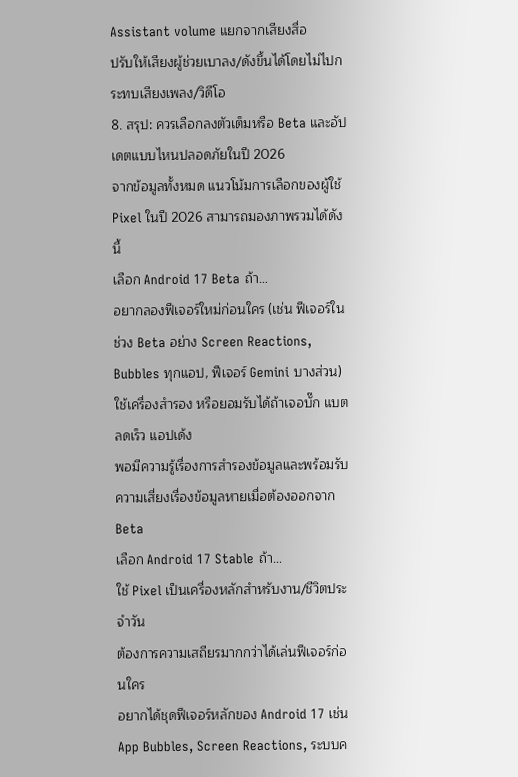Assistant volume แยกจากเสียงสื่อ
ปรับให้เสียงผู้ช่วยเบาลง/ดังขึ้นได้โดยไม่ไปกระทบเสียงเพลง/วิดีโอ
8. สรุป: ควรเลือกลงตัวเต็มหรือ Beta และอัปเดตแบบไหนปลอดภัยในปี 2026
จากข้อมูลทั้งหมด แนวโน้มการเลือกของผู้ใช้ Pixel ในปี 2026 สามารถมองภาพรวมได้ดังนี้
เลือก Android 17 Beta ถ้า…
อยากลองฟีเจอร์ใหม่ก่อนใคร (เช่น ฟีเจอร์ในช่วง Beta อย่าง Screen Reactions, Bubbles ทุกแอป, ฟีเจอร์ Gemini บางส่วน)
ใช้เครื่องสำรอง หรือยอมรับได้ถ้าเจอบั๊ก แบตลดเร็ว แอปเด้ง
พอมีความรู้เรื่องการสำรองข้อมูลและพร้อมรับความเสี่ยงเรื่องข้อมูลหายเมื่อต้องออกจาก Beta
เลือก Android 17 Stable ถ้า…
ใช้ Pixel เป็นเครื่องหลักสำหรับงาน/ชีวิตประจำวัน
ต้องการความเสถียรมากกว่าได้เล่นฟีเจอร์ก่อนใคร
อยากได้ชุดฟีเจอร์หลักของ Android 17 เช่น App Bubbles, Screen Reactions, ระบบค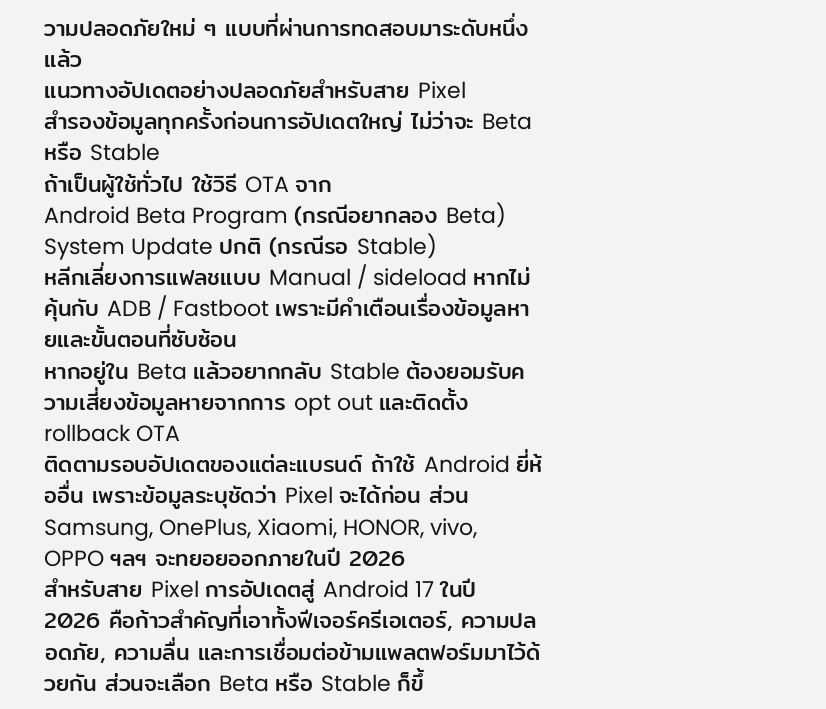วามปลอดภัยใหม่ ๆ แบบที่ผ่านการทดสอบมาระดับหนึ่งแล้ว
แนวทางอัปเดตอย่างปลอดภัยสำหรับสาย Pixel
สำรองข้อมูลทุกครั้งก่อนการอัปเดตใหญ่ ไม่ว่าจะ Beta หรือ Stable
ถ้าเป็นผู้ใช้ทั่วไป ใช้วิธี OTA จาก
Android Beta Program (กรณีอยากลอง Beta)
System Update ปกติ (กรณีรอ Stable)
หลีกเลี่ยงการแฟลชแบบ Manual / sideload หากไม่คุ้นกับ ADB / Fastboot เพราะมีคำเตือนเรื่องข้อมูลหายและขั้นตอนที่ซับซ้อน
หากอยู่ใน Beta แล้วอยากกลับ Stable ต้องยอมรับความเสี่ยงข้อมูลหายจากการ opt out และติดตั้ง rollback OTA
ติดตามรอบอัปเดตของแต่ละแบรนด์ ถ้าใช้ Android ยี่ห้ออื่น เพราะข้อมูลระบุชัดว่า Pixel จะได้ก่อน ส่วน Samsung, OnePlus, Xiaomi, HONOR, vivo, OPPO ฯลฯ จะทยอยออกภายในปี 2026
สำหรับสาย Pixel การอัปเดตสู่ Android 17 ในปี 2026 คือก้าวสำคัญที่เอาทั้งฟีเจอร์ครีเอเตอร์, ความปลอดภัย, ความลื่น และการเชื่อมต่อข้ามแพลตฟอร์มมาไว้ด้วยกัน ส่วนจะเลือก Beta หรือ Stable ก็ขึ้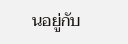นอยู่กับ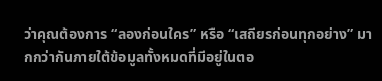ว่าคุณต้องการ “ลองก่อนใคร” หรือ “เสถียรก่อนทุกอย่าง” มากกว่ากันภายใต้ข้อมูลทั้งหมดที่มีอยู่ในตอ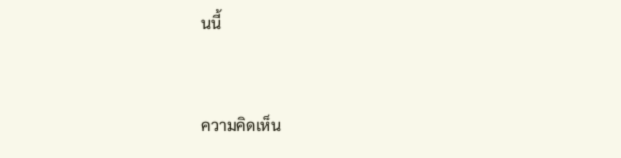นนี้


ความคิดเห็น